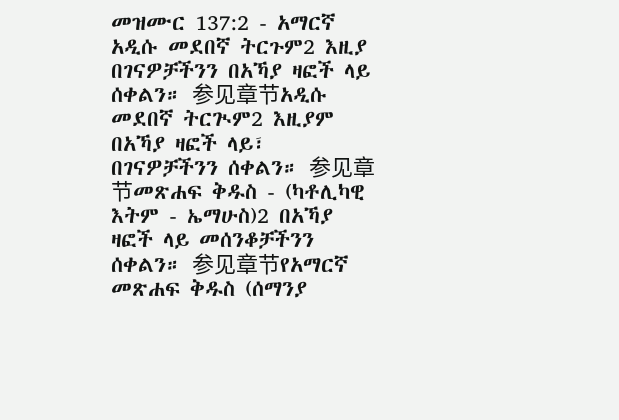መዝሙር 137:2 - አማርኛ አዲሱ መደበኛ ትርጉም2 እዚያ በገናዎቻችንን በአኻያ ዛፎች ላይ ሰቀልን። 参见章节አዲሱ መደበኛ ትርጒም2 እዚያም በአኻያ ዛፎች ላይ፣ በገናዎቻችንን ሰቀልን። 参见章节መጽሐፍ ቅዱስ - (ካቶሊካዊ እትም - ኤማሁስ)2 በአኻያ ዛፎች ላይ መሰንቆቻችንን ሰቀልን። 参见章节የአማርኛ መጽሐፍ ቅዱስ (ሰማንያ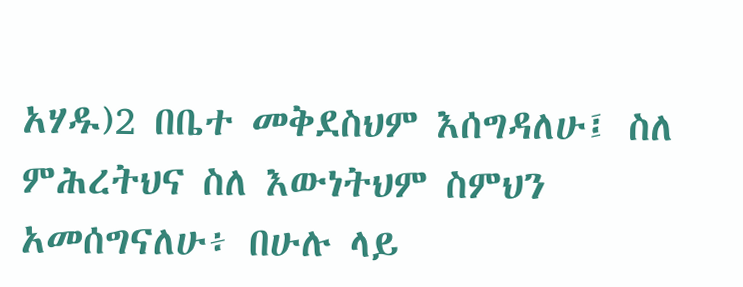አሃዱ)2 በቤተ መቅደስህም እሰግዳለሁ፤ ስለ ምሕረትህና ስለ እውነትህም ስምህን አመሰግናለሁ፥ በሁሉ ላይ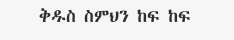ቅዱስ ስምህን ከፍ ከፍ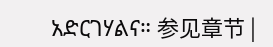አድርገሃልና። 参见章节 |